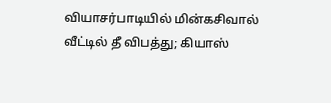வியாசர்பாடியில் மின்கசிவால் வீட்டில் தீ விபத்து; கியாஸ்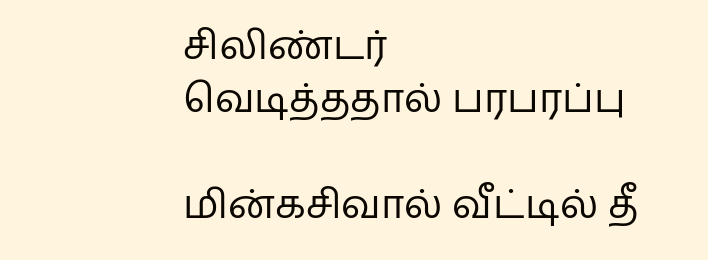சிலிண்டர் வெடித்ததால் பரபரப்பு

மின்கசிவால் வீட்டில் தீ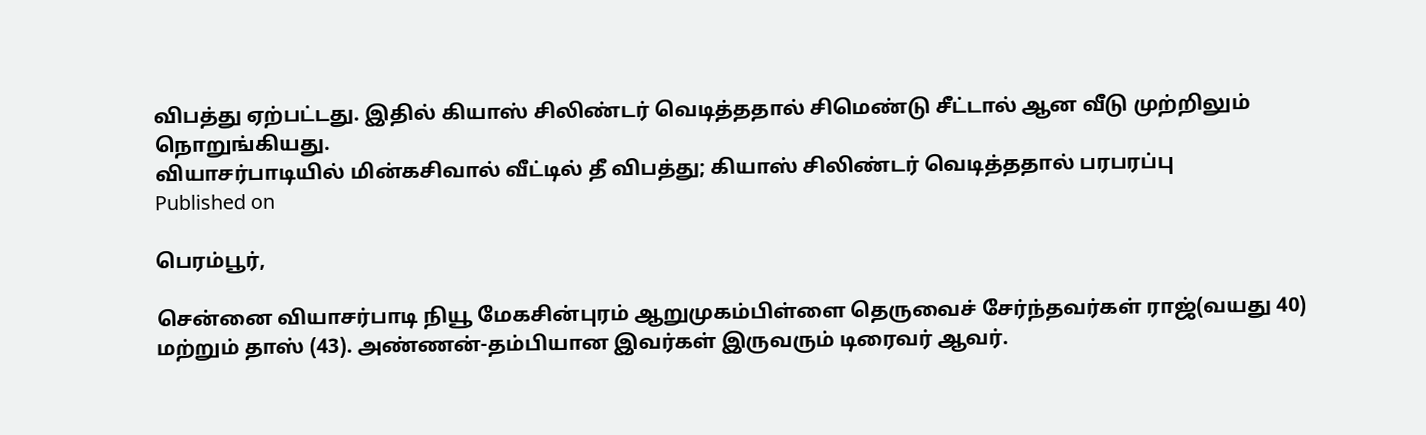விபத்து ஏற்பட்டது. இதில் கியாஸ் சிலிண்டர் வெடித்ததால் சிமெண்டு சீட்டால் ஆன வீடு முற்றிலும் நொறுங்கியது.
வியாசர்பாடியில் மின்கசிவால் வீட்டில் தீ விபத்து; கியாஸ் சிலிண்டர் வெடித்ததால் பரபரப்பு
Published on

பெரம்பூர்,

சென்னை வியாசர்பாடி நியூ மேகசின்புரம் ஆறுமுகம்பிள்ளை தெருவைச் சேர்ந்தவர்கள் ராஜ்(வயது 40) மற்றும் தாஸ் (43). அண்ணன்-தம்பியான இவர்கள் இருவரும் டிரைவர் ஆவர்.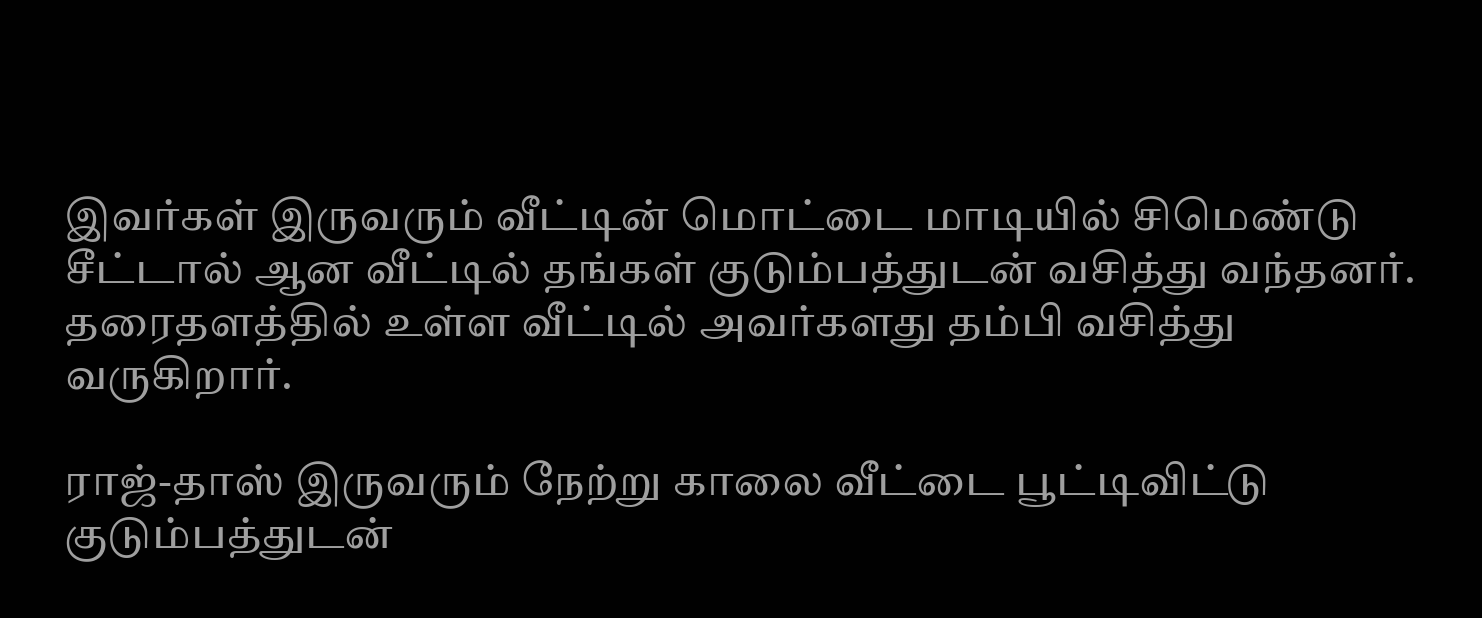இவர்கள் இருவரும் வீட்டின் மொட்டை மாடியில் சிமெண்டு சீட்டால் ஆன வீட்டில் தங்கள் குடும்பத்துடன் வசித்து வந்தனர். தரைதளத்தில் உள்ள வீட்டில் அவர்களது தம்பி வசித்து வருகிறார்.

ராஜ்-தாஸ் இருவரும் நேற்று காலை வீட்டை பூட்டிவிட்டு குடும்பத்துடன்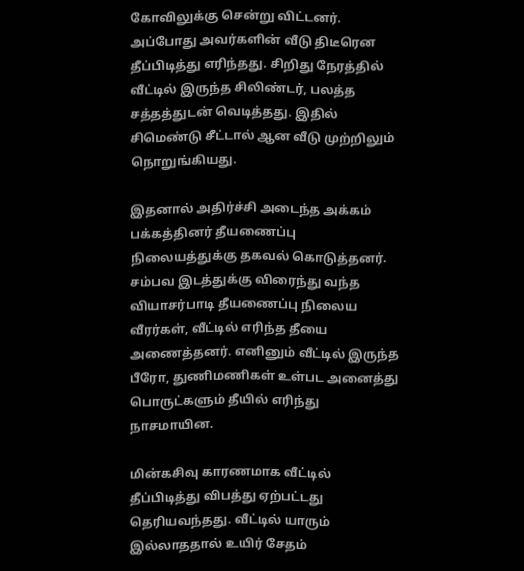கோவிலுக்கு சென்று விட்டனர். அப்போது அவர்களின் வீடு திடீரென தீப்பிடித்து எரிந்தது. சிறிது நேரத்தில் வீட்டில் இருந்த சிலிண்டர், பலத்த சத்தத்துடன் வெடித்தது. இதில் சிமெண்டு சீட்டால் ஆன வீடு முற்றிலும் நொறுங்கியது.

இதனால் அதிர்ச்சி அடைந்த அக்கம் பக்கத்தினர் தீயணைப்பு நிலையத்துக்கு தகவல் கொடுத்தனர். சம்பவ இடத்துக்கு விரைந்து வந்த வியாசர்பாடி தீயணைப்பு நிலைய வீரர்கள், வீட்டில் எரிந்த தீயை அணைத்தனர். எனினும் வீட்டில் இருந்த பீரோ, துணிமணிகள் உள்பட அனைத்து பொருட்களும் தீயில் எரிந்து நாசமாயின.

மின்கசிவு காரணமாக வீட்டில் தீப்பிடித்து விபத்து ஏற்பட்டது தெரியவந்தது. வீட்டில் யாரும் இல்லாததால் உயிர் சேதம்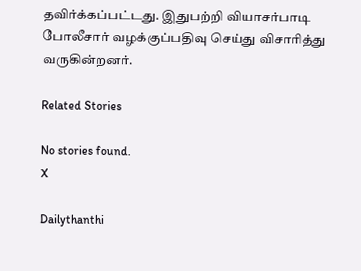தவிர்க்கப்பட்டது. இதுபற்றி வியாசர்பாடி போலீசார் வழக்குப்பதிவு செய்து விசாரித்து வருகின்றனர்.

Related Stories

No stories found.
X

Dailythanthi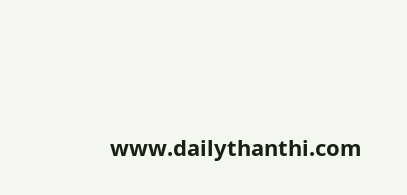www.dailythanthi.com